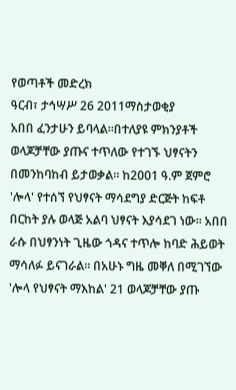የወጣቶች መድረክ
ዓርብ፣ ታኅሣሥ 26 2011ማስታወቂያ
አበበ ፈንታሁን ይባላል፡፡በተለያዩ ምክንያቶች ወላጆቻቸው ያጡና ተጥለው የተገኙ ህፃናትን በመንከባከብ ይታወቃል፡፡ ከ2001 ዓ.ም ጀምሮ 'ሎላ' የተሰኘ የህፃናት ማሳደግያ ድርጅት ከፍቶ በርከት ያሉ ወላጅ አልባ ህፃናት እያሳደገ ነው፡፡ አበበ ራሱ በህፃንነት ጊዜው ጎዳና ተጥሎ ከባድ ሕይወት ማሳለፉ ይናገራል፡፡ በአሁኑ ግዜ መቐለ በሚገኘው 'ሎላ የህፃናት ማእከል' 21 ወላጆቻቸው ያጡ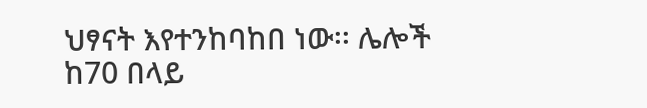ህፃናት እየተንከባከበ ነው፡፡ ሌሎች ከ70 በላይ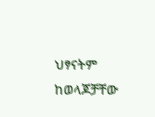ህፃናትም ከወላጆቻቸው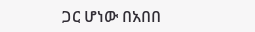ጋር ሆነው በአበበ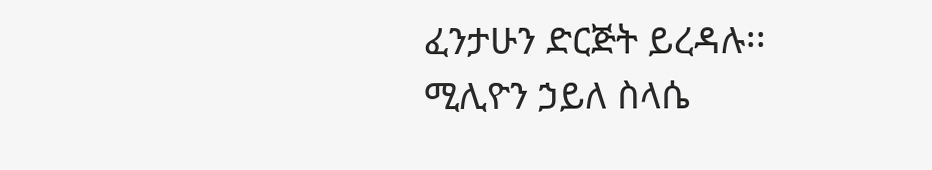ፈንታሁን ድርጅት ይረዳሉ፡፡
ሚሊዮን ኃይለ ስላሴ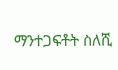ማንተጋፍቶት ስለሺ